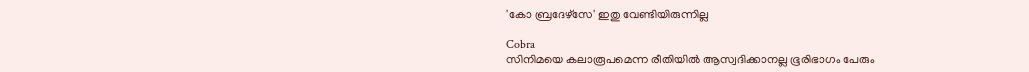'കോ ബ്രദേഴ്‌സേ' ഇതു വേണ്ടിയിരുന്നില്ല

Cobra
സിനിമയെ കലാരൂപമെന്ന രീതിയില്‍ ആസ്വദിക്കാനല്ല ഭൂരിഭാഗം പേരും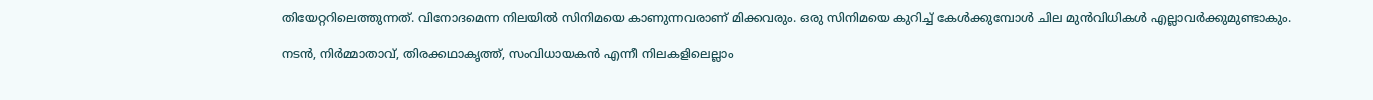തിയേറ്ററിലെത്തുന്നത്. വിനോദമെന്ന നിലയില്‍ സിനിമയെ കാണുന്നവരാണ് മിക്കവരും. ഒരു സിനിമയെ കുറിച്ച് കേള്‍ക്കുമ്പോള്‍ ചില മുന്‍വിധികള്‍ എല്ലാവര്‍ക്കുമുണ്ടാകും.

നടന്‍, നിര്‍മ്മാതാവ്, തിരക്കഥാകൃത്ത്, സംവിധായകന്‍ എന്നീ നിലകളിലെല്ലാം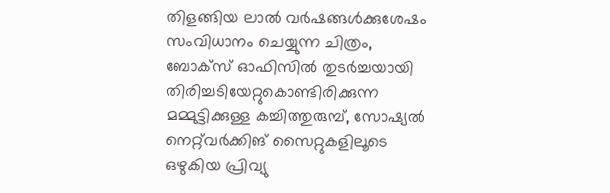തിളങ്ങിയ ലാല്‍ വര്‍ഷങ്ങള്‍ക്കുശേഷം സംവിധാനം ചെയ്യുന്ന ചിത്രം, ബോക്‌സ് ഓഫിസില്‍ തുടര്‍ച്ചയായി തിരിച്ചടിയേറ്റുകൊണ്ടിരിക്കുന്ന മമ്മുട്ടിക്കുള്ള കച്ചിത്തുരുമ്പ്, സോഷ്യല്‍ നെറ്റ്‌വര്‍ക്കിങ് സൈറ്റുകളിലൂടെ ഒഴുകിയ പ്രിവ്യു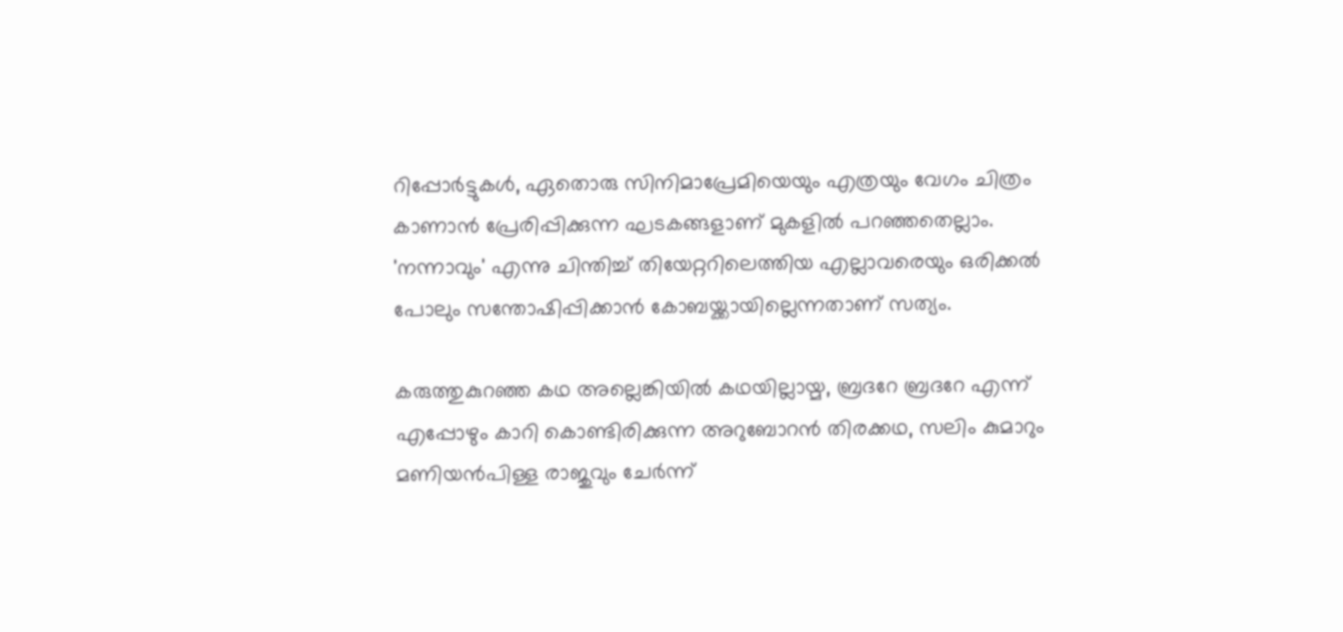റിപ്പോര്‍ട്ടുകള്‍, ഏതൊരു സിനിമാപ്രേമിയെയും എത്രയും വേഗം ചിത്രം കാണാന്‍ പ്രേരിപ്പിക്കുന്ന ഘടകങ്ങളാണ് മുകളില്‍ പറഞ്ഞതെല്ലാം. 'നന്നാവും' എന്നു ചിന്തിച്ച് തിയേറ്ററിലെത്തിയ എല്ലാവരെയും ഒരിക്കല്‍ പോലും സന്തോഷിപ്പിക്കാന്‍ കോബയ്ക്കായില്ലെന്നതാണ് സത്യം.

കരുത്തുകുറഞ്ഞ കഥ അല്ലെങ്കിയില്‍ കഥയില്ലായ്മ, ബ്രദറേ ബ്രദറേ എന്ന് എപ്പോഴും കാറി കൊണ്ടിരിക്കുന്ന അറുബോറന്‍ തിരക്കഥ, സലിം കുമാറും മണിയന്‍പിള്ള രാജുവും ചേര്‍ന്ന്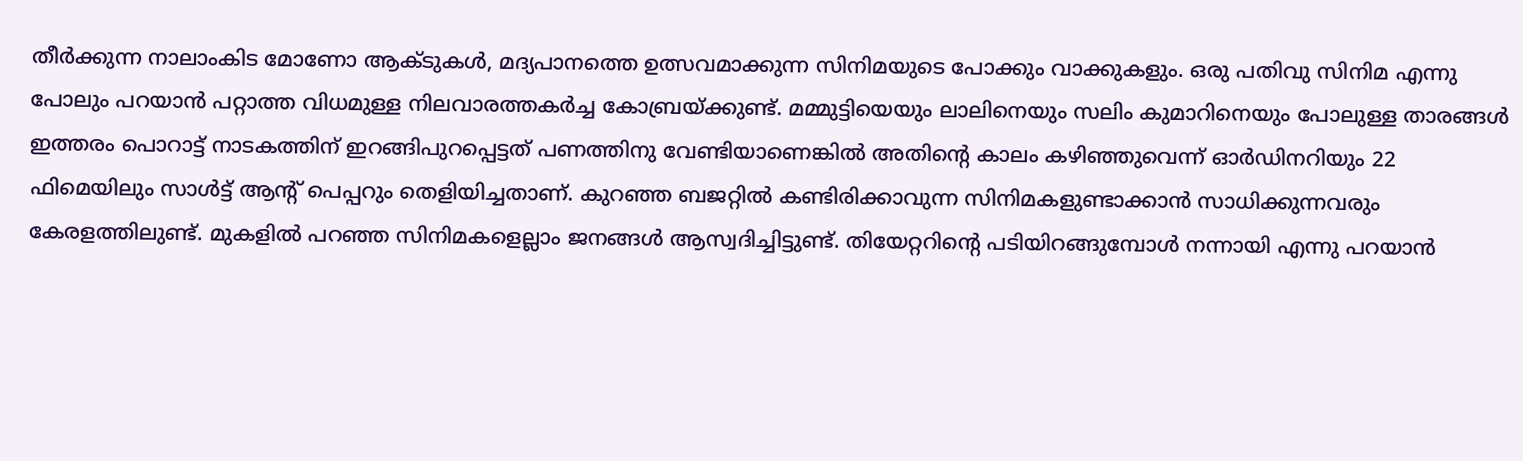തീര്‍ക്കുന്ന നാലാംകിട മോണോ ആക്ടുകള്‍, മദ്യപാനത്തെ ഉത്സവമാക്കുന്ന സിനിമയുടെ പോക്കും വാക്കുകളും. ഒരു പതിവു സിനിമ എന്നു പോലും പറയാന്‍ പറ്റാത്ത വിധമുള്ള നിലവാരത്തകര്‍ച്ച കോബ്രയ്ക്കുണ്ട്. മമ്മുട്ടിയെയും ലാലിനെയും സലിം കുമാറിനെയും പോലുള്ള താരങ്ങള്‍ ഇത്തരം പൊറാട്ട് നാടകത്തിന് ഇറങ്ങിപുറപ്പെട്ടത് പണത്തിനു വേണ്ടിയാണെങ്കില്‍ അതിന്റെ കാലം കഴിഞ്ഞുവെന്ന് ഓര്‍ഡിനറിയും 22 ഫിമെയിലും സാള്‍ട്ട് ആന്റ് പെപ്പറും തെളിയിച്ചതാണ്. കുറഞ്ഞ ബജറ്റില്‍ കണ്ടിരിക്കാവുന്ന സിനിമകളുണ്ടാക്കാന്‍ സാധിക്കുന്നവരും കേരളത്തിലുണ്ട്. മുകളില്‍ പറഞ്ഞ സിനിമകളെല്ലാം ജനങ്ങള്‍ ആസ്വദിച്ചിട്ടുണ്ട്. തിയേറ്ററിന്റെ പടിയിറങ്ങുമ്പോള്‍ നന്നായി എന്നു പറയാന്‍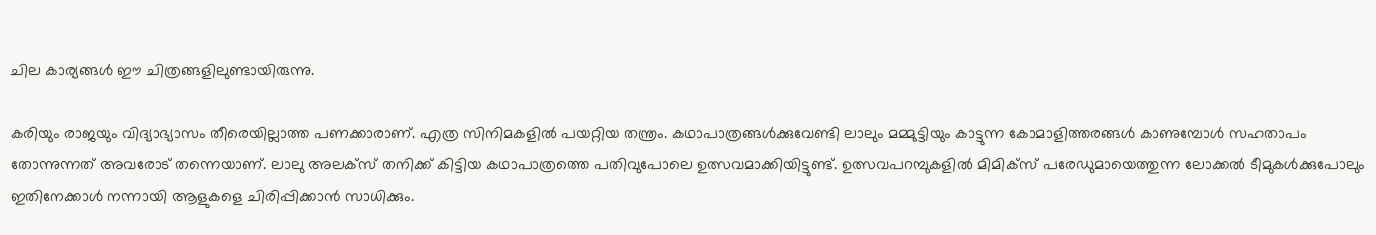ചില കാര്യങ്ങള്‍ ഈ ചിത്രങ്ങളിലുണ്ടായിരുന്നു.

കരിയും രാജയും വിദ്യാഭ്യാസം തീരെയില്ലാത്ത പണക്കാരാണ്. എത്ര സിനിമകളില്‍ പയറ്റിയ തന്ത്രം. കഥാപാത്രങ്ങള്‍ക്കുവേണ്ടി ലാലും മമ്മുട്ടിയും കാട്ടുന്ന കോമാളിത്തരങ്ങള്‍ കാണുമ്പോള്‍ സഹതാപം തോന്നുന്നത് അവരോട് തന്നെയാണ്. ലാലു അലക്‌സ് തനിക്ക് കിട്ടിയ കഥാപാത്രത്തെ പതിവുപോലെ ഉത്സവമാക്കിയിട്ടുണ്ട്. ഉത്സവപറമ്പുകളില്‍ മിമിക്‌സ് പരേഡുമായെത്തുന്ന ലോക്കല്‍ ടീമുകള്‍ക്കുപോലും ഇതിനേക്കാള്‍ നന്നായി ആളുകളെ ചിരിപ്പിക്കാന്‍ സാധിക്കും.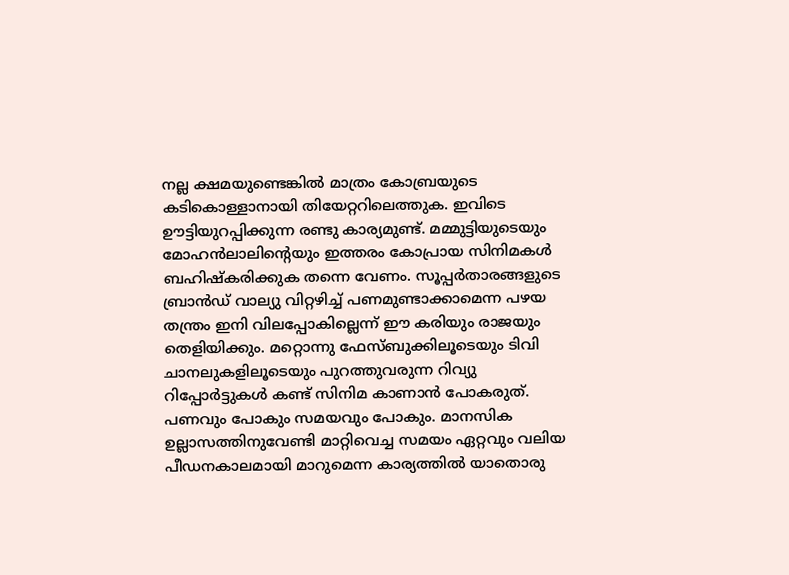നല്ല ക്ഷമയുണ്ടെങ്കില്‍ മാത്രം കോബ്രയുടെ കടികൊള്ളാനായി തിയേറ്ററിലെത്തുക. ഇവിടെ ഊട്ടിയുറപ്പിക്കുന്ന രണ്ടു കാര്യമുണ്ട്. മമ്മുട്ടിയുടെയും മോഹന്‍ലാലിന്റെയും ഇത്തരം കോപ്രായ സിനിമകള്‍ ബഹിഷ്‌കരിക്കുക തന്നെ വേണം. സൂപ്പര്‍താരങ്ങളുടെ ബ്രാന്‍ഡ് വാല്യു വിറ്റഴിച്ച് പണമുണ്ടാക്കാമെന്ന പഴയ തന്ത്രം ഇനി വിലപ്പോകില്ലെന്ന് ഈ കരിയും രാജയും തെളിയിക്കും. മറ്റൊന്നു ഫേസ്ബുക്കിലൂടെയും ടിവി ചാനലുകളിലൂടെയും പുറത്തുവരുന്ന റിവ്യു റിപ്പോര്‍ട്ടുകള്‍ കണ്ട് സിനിമ കാണാന്‍ പോകരുത്. പണവും പോകും സമയവും പോകും. മാനസിക ഉല്ലാസത്തിനുവേണ്ടി മാറ്റിവെച്ച സമയം ഏറ്റവും വലിയ പീഡനകാലമായി മാറുമെന്ന കാര്യത്തില്‍ യാതൊരു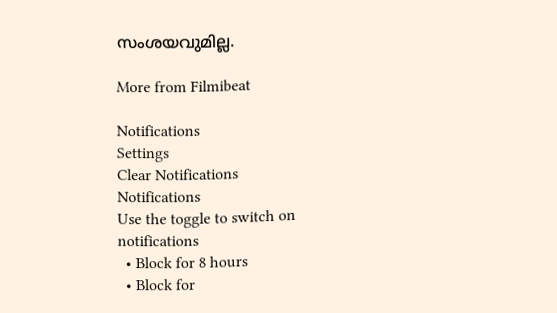സംശയവുമില്ല.

More from Filmibeat

Notifications
Settings
Clear Notifications
Notifications
Use the toggle to switch on notifications
  • Block for 8 hours
  • Block for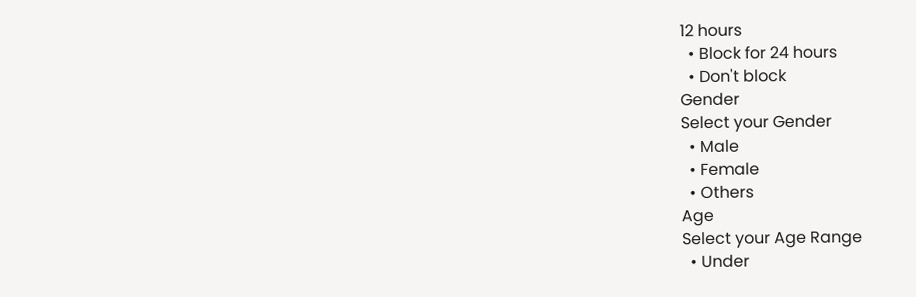12 hours
  • Block for 24 hours
  • Don't block
Gender
Select your Gender
  • Male
  • Female
  • Others
Age
Select your Age Range
  • Under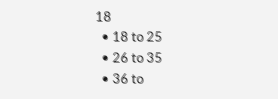18
  • 18 to 25
  • 26 to 35
  • 36 to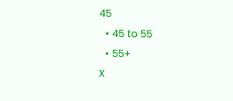45
  • 45 to 55
  • 55+
X